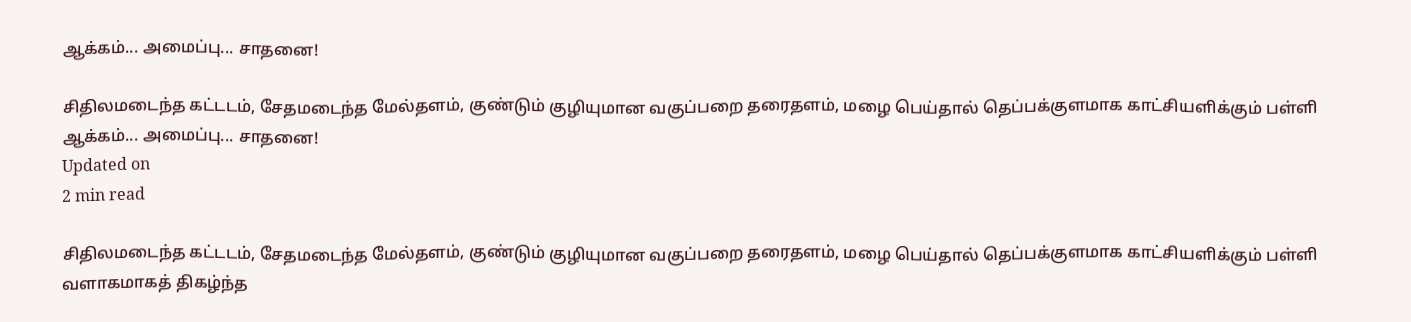ஆக்கம்... அமைப்பு... சாதனை!

சிதிலமடைந்த கட்டடம், சேதமடைந்த மேல்தளம், குண்டும் குழியுமான வகுப்பறை தரைதளம், மழை பெய்தால் தெப்பக்குளமாக காட்சியளிக்கும் பள்ளி
ஆக்கம்... அமைப்பு... சாதனை!
Updated on
2 min read

சிதிலமடைந்த கட்டடம், சேதமடைந்த மேல்தளம், குண்டும் குழியுமான வகுப்பறை தரைதளம், மழை பெய்தால் தெப்பக்குளமாக காட்சியளிக்கும் பள்ளி வளாகமாகத் திகழ்ந்த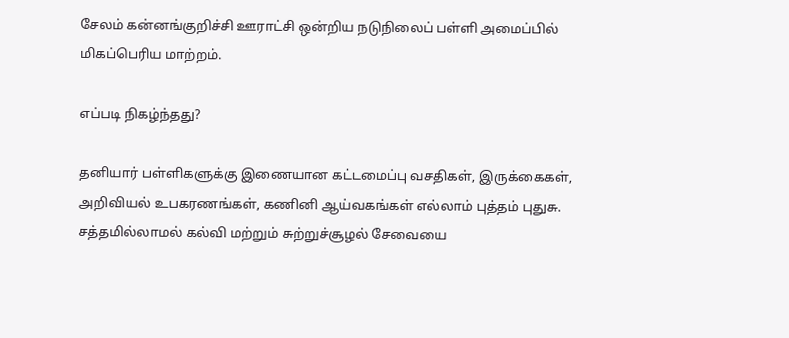சேலம் கன்னங்குறிச்சி ஊராட்சி ஒன்றிய நடுநிலைப் பள்ளி அமைப்பில் மிகப்பெரிய மாற்றம்.

எப்படி நிகழ்ந்தது?

தனியார் பள்ளிகளுக்கு இணையான கட்டமைப்பு வசதிகள், இருக்கைகள், அறிவியல் உபகரணங்கள், கணினி ஆய்வகங்கள் எல்லாம் புத்தம் புதுசு.  சத்தமில்லாமல் கல்வி மற்றும் சுற்றுச்சூழல் சேவையை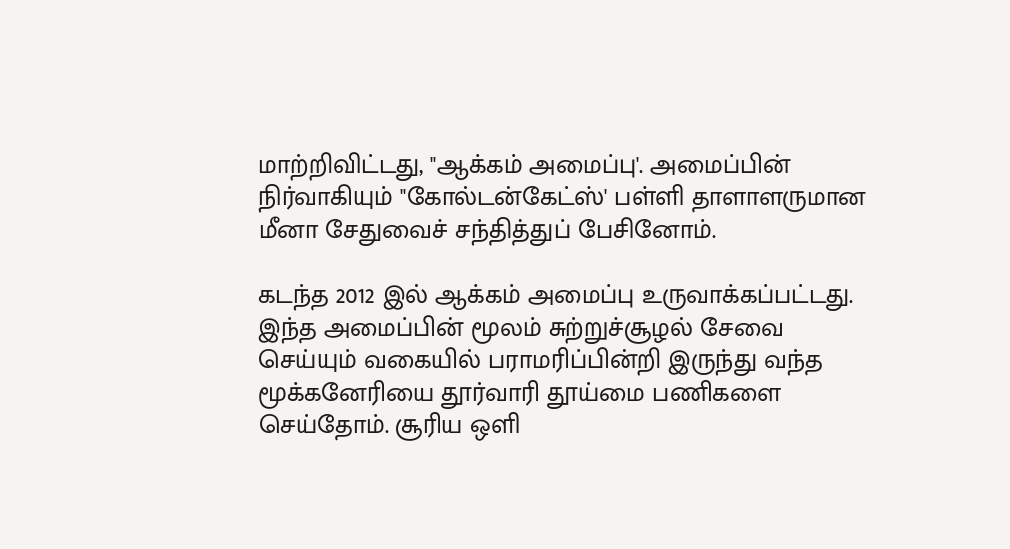மாற்றிவிட்டது, "ஆக்கம் அமைப்பு'. அமைப்பின் நிர்வாகியும் "கோல்டன்கேட்ஸ்' பள்ளி தாளாளருமான மீனா சேதுவைச் சந்தித்துப் பேசினோம்.

கடந்த 2012 இல் ஆக்கம் அமைப்பு உருவாக்கப்பட்டது. இந்த அமைப்பின் மூலம் சுற்றுச்சூழல் சேவை செய்யும் வகையில் பராமரிப்பின்றி இருந்து வந்த மூக்கனேரியை தூர்வாரி தூய்மை பணிகளை செய்தோம். சூரிய ஒளி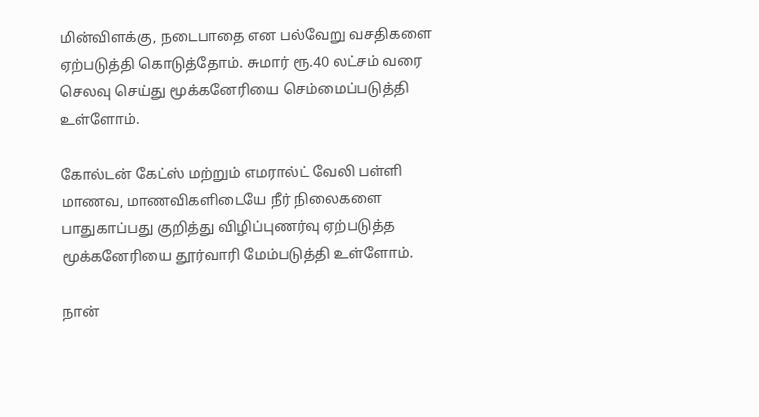மின்விளக்கு, நடைபாதை என பல்வேறு வசதிகளை ஏற்படுத்தி கொடுத்தோம். சுமார் ரூ.40 லட்சம் வரை செலவு செய்து மூக்கனேரியை செம்மைப்படுத்தி உள்ளோம்.

கோல்டன் கேட்ஸ் மற்றும் எமரால்ட் வேலி பள்ளி மாணவ, மாணவிகளிடையே நீர் நிலைகளை பாதுகாப்பது குறித்து விழிப்புணர்வு ஏற்படுத்த மூக்கனேரியை தூர்வாரி மேம்படுத்தி உள்ளோம்.

நான்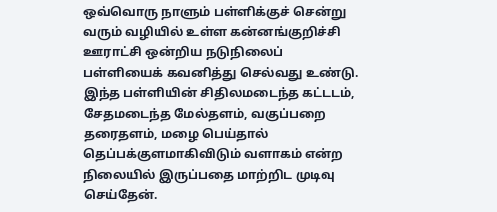ஒவ்வொரு நாளும் பள்ளிக்குச் சென்று வரும் வழியில் உள்ள கன்னங்குறிச்சி ஊராட்சி ஒன்றிய நடுநிலைப் பள்ளியைக் கவனித்து செல்வது உண்டு. இந்த பள்ளியின் சிதிலமடைந்த கட்டடம், சேதமடைந்த மேல்தளம், வகுப்பறை தரைதளம், மழை பெய்தால் தெப்பக்குளமாகிவிடும் வளாகம் என்ற நிலையில் இருப்பதை மாற்றிட முடிவு செய்தேன்.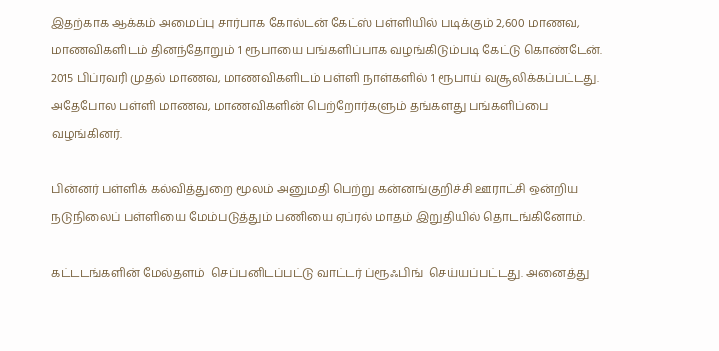இதற்காக ஆக்கம் அமைப்பு சார்பாக கோல்டன் கேட்ஸ் பள்ளியில் படிக்கும் 2,600 மாணவ, மாணவிகளிடம் தினந்தோறும் 1 ரூபாயை பங்களிப்பாக வழங்கிடும்படி கேட்டு கொண்டேன். 2015 பிப்ரவரி முதல் மாணவ, மாணவிகளிடம் பள்ளி நாள்களில் 1 ரூபாய் வசூலிக்கப்பட்டது. அதேபோல பள்ளி மாணவ, மாணவிகளின் பெற்றோர்களும் தங்களது பங்களிப்பை வழங்கினர்.

பின்னர் பள்ளிக் கல்வித்துறை மூலம் அனுமதி பெற்று கன்னங்குறிச்சி ஊராட்சி ஒன்றிய நடுநிலைப் பள்ளியை மேம்படுத்தும் பணியை ஏப்ரல் மாதம் இறுதியில் தொடங்கினோம்.

கட்டடங்களின் மேல்தளம்  செப்பனிடப்பட்டு வாட்டர் ப்ரூஃபிங்  செய்யப்பட்டது. அனைத்து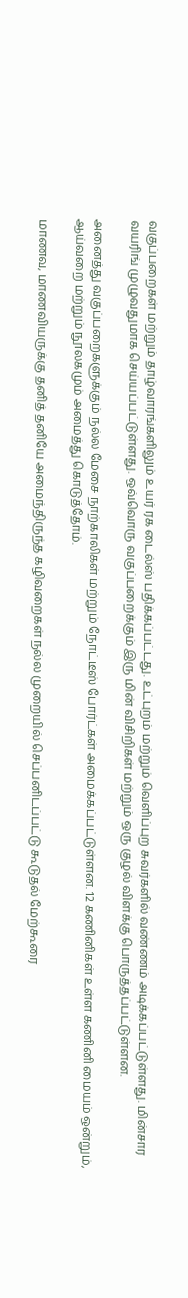வகுப்பறைகள் மற்றும் தாழ்வாரங்களிலும் உயர் ரக டைல்ஸ் பதிக்கப்பட்டது. உட்புறம் மற்றும் வெளிப்புற சுவர்களில் வண்ணம் அடிக்கப்பட்டுள்ளது. மின்சார வயரிங் முழுவதுமாக செய்யப்பட்டுள்ளது. ஒவ்வொரு வகுப்பறைக்கும் இரு மின் விசிறிகள் மற்றும் ஒரு குழல் விளக்கு பொருத்தப்பட்டுள்ளன.

அனைத்து வகுப்பறைகளுக்கும் நல்ல மேசை நாற்காலிகள் மற்றும் நோட்டீஸ் போர்ட்கள் அமைக்கப்பட்டுள்ளன. 12 கணினிகள் உள்ள கணினி மையம் ஒன்றும், ஆய்வறை மற்றும் நூலகமும் அமைத்து கொடுத்தோம்.

மாணவ, மாணவியருக்கு தனித் தனியே அமைந்திருந்த கழிவறைகள் நல்ல முறையில் செப்பனிடப்பட்டு கூடுதல் மேற்கூரை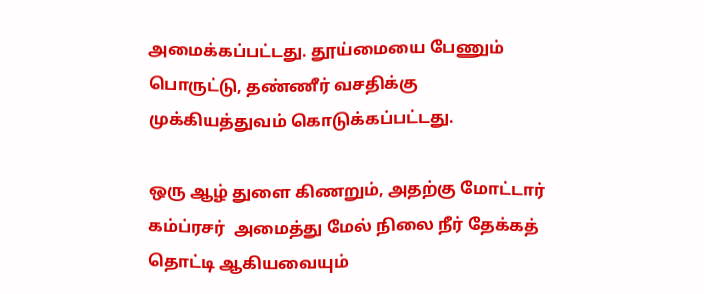அமைக்கப்பட்டது. தூய்மையை பேணும் பொருட்டு, தண்ணீர் வசதிக்கு முக்கியத்துவம் கொடுக்கப்பட்டது.

ஒரு ஆழ் துளை கிணறும், அதற்கு மோட்டார் கம்ப்ரசர்  அமைத்து மேல் நிலை நீர் தேக்கத் தொட்டி ஆகியவையும்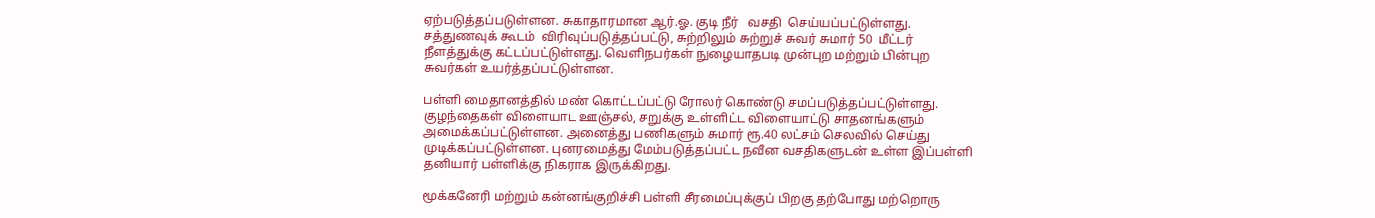ஏற்படுத்தப்படுள்ளன. சுகாதாரமான ஆர்.ஓ. குடி நீர்   வசதி  செய்யப்பட்டுள்ளது. சத்துணவுக் கூடம்  விரிவுப்படுத்தப்பட்டு, சுற்றிலும் சுற்றுச் சுவர் சுமார் 50  மீட்டர் நீளத்துக்கு கட்டப்பட்டுள்ளது. வெளிநபர்கள் நுழையாதபடி முன்புற மற்றும் பின்புற சுவர்கள் உயர்த்தப்பட்டுள்ளன.

பள்ளி மைதானத்தில் மண் கொட்டப்பட்டு ரோலர் கொண்டு சமப்படுத்தப்பட்டுள்ளது. குழந்தைகள் விளையாட ஊஞ்சல், சறுக்கு உள்ளிட்ட விளையாட்டு சாதனங்களும் அமைக்கப்பட்டுள்ளன. அனைத்து பணிகளும் சுமார் ரூ.40 லட்சம் செலவில் செய்து முடிக்கப்பட்டுள்ளன. புனரமைத்து மேம்படுத்தப்பட்ட நவீன வசதிகளுடன் உள்ள இப்பள்ளி தனியார் பள்ளிக்கு நிகராக இருக்கிறது.

மூக்கனேரி மற்றும் கன்னங்குறிச்சி பள்ளி சீரமைப்புக்குப் பிறகு தற்போது மற்றொரு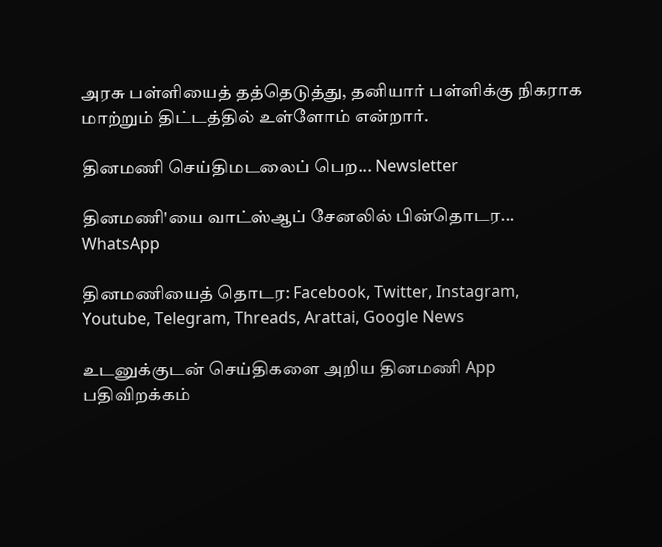அரசு பள்ளியைத் தத்தெடுத்து, தனியார் பள்ளிக்கு நிகராக மாற்றும் திட்டத்தில் உள்ளோம் என்றார்.

தினமணி செய்திமடலைப் பெற... Newsletter

தினமணி'யை வாட்ஸ்ஆப் சேனலில் பின்தொடர... WhatsApp

தினமணியைத் தொடர: Facebook, Twitter, Instagram, Youtube, Telegram, Threads, Arattai, Google News

உடனுக்குடன் செய்திகளை அறிய தினமணி App பதிவிறக்கம்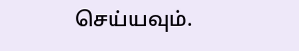செய்யவும்.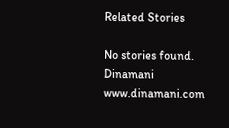Related Stories

No stories found.
Dinamani
www.dinamani.com